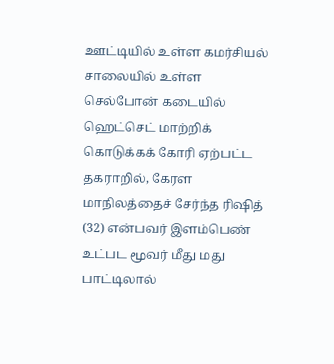ஊட்டியில் உள்ள கமர்சியல் சாலையில் உள்ள செல்போன் கடையில் ஹெட்செட் மாற்றிக் கொடுக்கக் கோரி ஏற்பட்ட தகராறில், கேரள மாநிலத்தைச் சேர்ந்த ரிஷித் (32) என்பவர் இளம்பெண் உட்பட மூவர் மீது மது பாட்டிலால்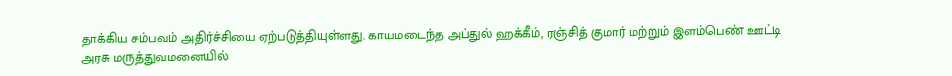தாக்கிய சம்பவம் அதிர்ச்சியை ஏற்படுத்தியுள்ளது. காயமடைந்த அப்துல் ஹக்கீம், ரஞ்சித் குமார் மற்றும் இளம்பெண் ஊட்டி அரசு மருத்துவமனையில்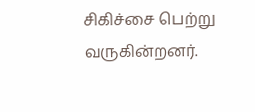சிகிச்சை பெற்று வருகின்றனர்.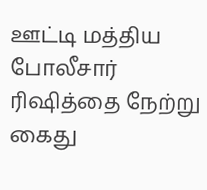ஊட்டி மத்திய போலீசார் ரிஷித்தை நேற்று கைது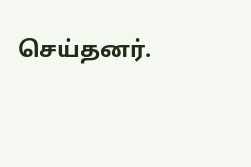செய்தனர்.